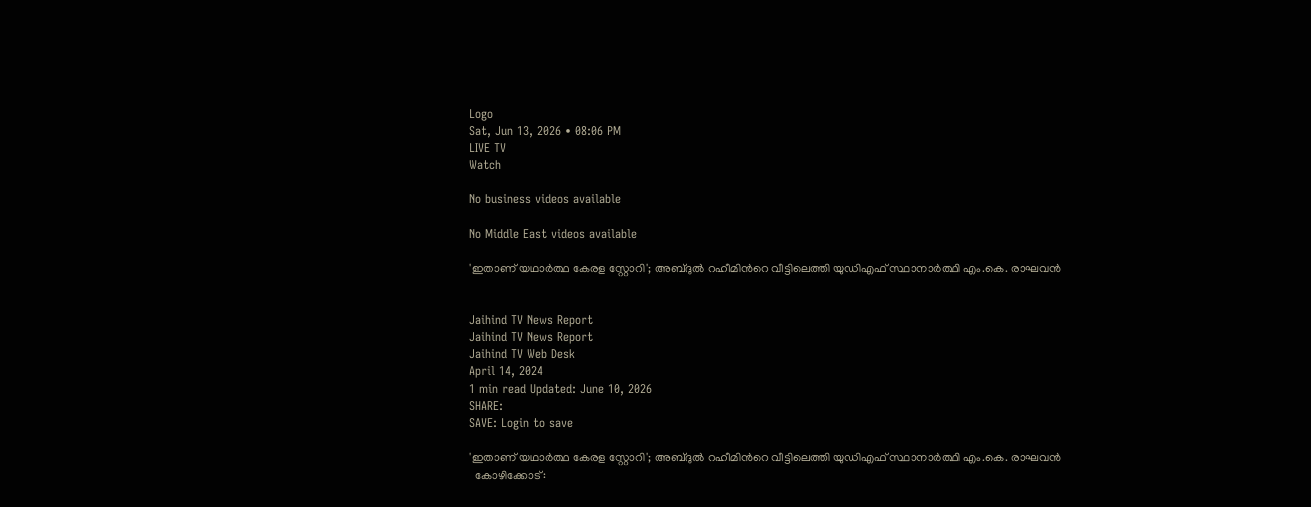Logo
Sat, Jun 13, 2026 • 08:06 PM
LIVE TV
Watch

No business videos available

No Middle East videos available

'ഇതാണ് യഥാർത്ഥ കേരള സ്റ്റോറി'; അബ്ദുല്‍ റഹീമിന്‍റെ വീട്ടിലെത്തി യുഡിഎഫ് സ്ഥാനാർത്ഥി എം.കെ. രാഘവന്‍


Jaihind TV News Report
Jaihind TV News Report
Jaihind TV Web Desk
April 14, 2024
1 min read Updated: June 10, 2026
SHARE:
SAVE: Login to save

'ഇതാണ് യഥാർത്ഥ കേരള സ്റ്റോറി'; അബ്ദുല്‍ റഹീമിന്‍റെ വീട്ടിലെത്തി യുഡിഎഫ് സ്ഥാനാർത്ഥി എം.കെ. രാഘവന്‍
  കോഴിക്കോട്: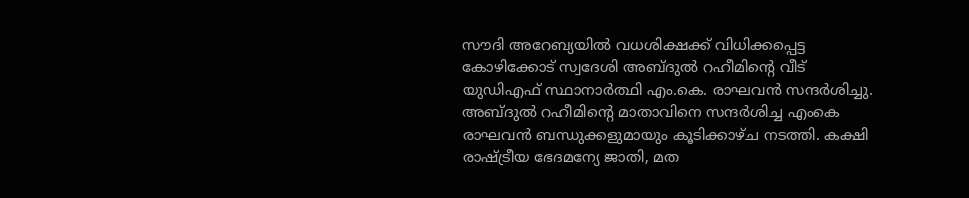സൗദി അറേബ്യയില്‍ വധശിക്ഷക്ക് വിധിക്കപ്പെട്ട കോഴിക്കോട് സ്വദേശി അബ്ദുല്‍ റഹീമിന്‍റെ വീട് യുഡിഎഫ് സ്ഥാനാര്‍ത്ഥി എം.കെ. രാഘവന്‍ സന്ദര്‍ശിച്ചു. അബ്ദുല്‍ റഹീമിന്‍റെ മാതാവിനെ സന്ദര്‍ശിച്ച എംകെ രാഘവന്‍ ബന്ധുക്കളുമായും കൂടിക്കാഴ്ച നടത്തി. കക്ഷി രാഷ്ട്രീയ ഭേദമന്യേ ജാതി, മത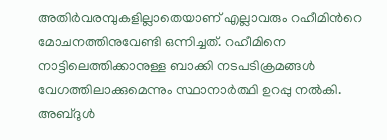അതിര്‍വരമ്പുകളില്ലാതെയാണ് എല്ലാവരും റഹീമിന്‍റെ മോചനത്തിനുവേണ്ടി ഒന്നിച്ചത്. റഹീമിനെ നാട്ടിലെത്തിക്കാനുള്ള ബാക്കി നടപടിക്രമങ്ങള്‍ വേഗത്തിലാക്കുമെന്നും സ്ഥാനാർത്ഥി ഉറപ്പു നല്‍കി. അബ്ദുള്‍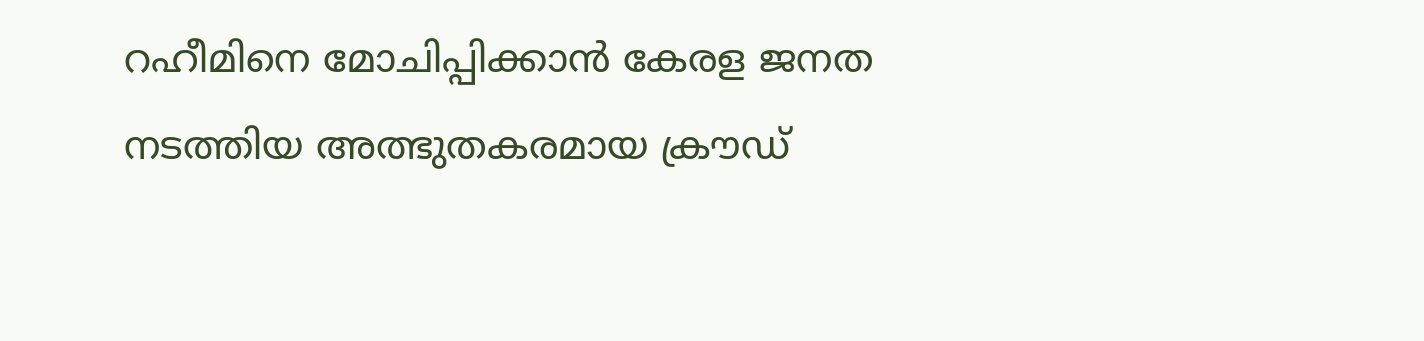റഹീമിനെ മോചിപ്പിക്കാന്‍ കേരള ജനത നടത്തിയ അത്ഭുതകരമായ ക്രൗഡ്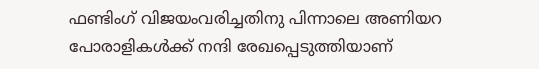ഫണ്ടിംഗ് വിജയംവരിച്ചതിനു പിന്നാലെ അണിയറ പോരാളികള്‍ക്ക് നന്ദി രേഖപ്പെടുത്തിയാണ്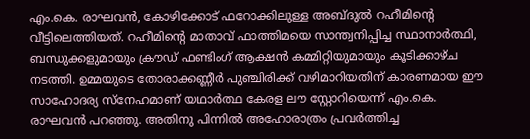എം.കെ. രാഘവന്‍, കോഴിക്കോട് ഫറോക്കിലുള്ള അബ്ദുല്‍ റഹീമിന്‍റെ വീട്ടിലെത്തിയത്. റഹീമിന്‍റെ മാതാവ് ഫാത്തിമയെ സാന്ത്വനിപ്പിച്ച സ്ഥാനാര്‍ത്ഥി, ബന്ധുക്കളുമായും ക്രൗഡ് ഫണ്ടിംഗ് ആക്ഷന്‍ കമ്മിറ്റിയുമായും കൂടിക്കാഴ്ച നടത്തി. ഉമ്മയുടെ തോരാക്കണ്ണീര്‍ പുഞ്ചിരിക്ക് വഴിമാറിയതിന് കാരണമായ ഈ സാഹോദര്യ സ്നേഹമാണ് യഥാര്‍ത്ഥ കേരള ലൗ സ്റ്റോറിയെന്ന് എം.കെ. രാഘവന്‍ പറഞ്ഞു. അതിനു പിന്നില്‍ അഹോരാത്രം പ്രവര്‍ത്തിച്ച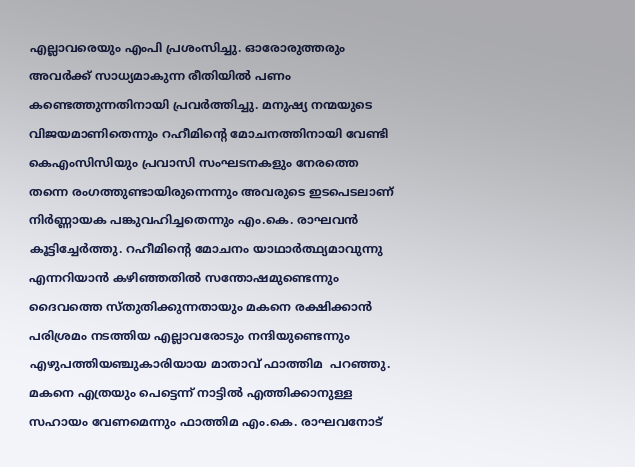എല്ലാവരെയും എംപി പ്രശംസിച്ചു. ഓരോരുത്തരും അവര്‍ക്ക് സാധ്യമാകുന്ന രീതിയില്‍ പണം കണ്ടെത്തുന്നതിനായി പ്രവര്‍ത്തിച്ചു. മനുഷ്യ നന്മയുടെ വിജയമാണിതെന്നും റഹീമിന്‍റെ മോചനത്തിനായി വേണ്ടി കെഎംസിസിയും പ്രവാസി സംഘടനകളും നേരത്തെ തന്നെ രംഗത്തുണ്ടായിരുന്നെന്നും അവരുടെ ഇടപെടലാണ് നിര്‍ണ്ണായക പങ്കുവഹിച്ചതെന്നും എം.കെ. രാഘവന്‍ കൂട്ടിച്ചേര്‍ത്തു. റഹീമിന്‍റെ മോചനം യാഥാര്‍ത്ഥ്യമാവുന്നു എന്നറിയാന്‍ കഴിഞ്ഞതില്‍ സന്തോഷമുണ്ടെന്നും ദൈവത്തെ സ്തുതിക്കുന്നതായും മകനെ രക്ഷിക്കാന്‍ പരിശ്രമം നടത്തിയ എല്ലാവരോടും നന്ദിയുണ്ടെന്നും എഴുപത്തിയഞ്ചുകാരിയായ മാതാവ് ഫാത്തിമ  പറഞ്ഞു. മകനെ എത്രയും പെട്ടെന്ന് നാട്ടില്‍ എത്തിക്കാനുള്ള സഹായം വേണമെന്നും ഫാത്തിമ എം.കെ. രാഘവനോട്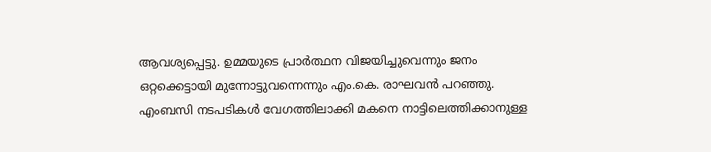ആവശ്യപ്പെട്ടു. ഉമ്മയുടെ പ്രാര്‍ത്ഥന വിജയിച്ചുവെന്നും ജനം ഒറ്റക്കെട്ടായി മുന്നോട്ടുവന്നെന്നും എം.കെ. രാഘവന്‍ പറഞ്ഞു. എംബസി നടപടികള്‍ വേഗത്തിലാക്കി മകനെ നാട്ടിലെത്തിക്കാനുള്ള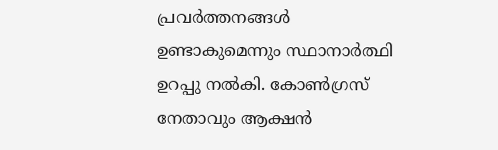പ്രവര്‍ത്തനങ്ങള്‍ ഉണ്ടാകുമെന്നും സ്ഥാനാർത്ഥി ഉറപ്പു നല്‍കി. കോണ്‍ഗ്രസ് നേതാവും ആക്ഷന്‍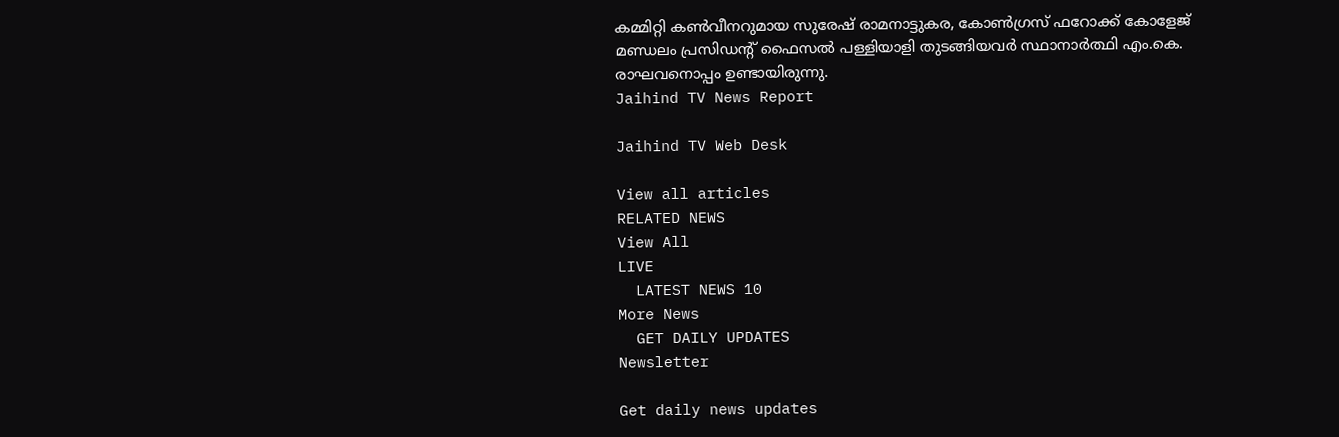കമ്മിറ്റി കണ്‍വീനറുമായ സുരേഷ് രാമനാട്ടുകര, കോണ്‍ഗ്രസ് ഫറോക്ക് കോളേജ് മണ്ഡലം പ്രസിഡന്‍റ് ഫൈസല്‍ പള്ളിയാളി തുടങ്ങിയവര്‍ സ്ഥാനാര്‍ത്ഥി എം.കെ. രാഘവനൊപ്പം ഉണ്ടായിരുന്നു.
Jaihind TV News Report

Jaihind TV Web Desk

View all articles
RELATED NEWS
View All
LIVE
  LATEST NEWS 10
More News
  GET DAILY UPDATES
Newsletter

Get daily news updates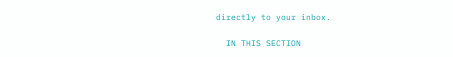directly to your inbox.

  IN THIS SECTION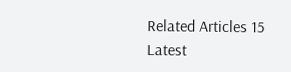Related Articles 15
Latest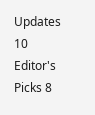Updates 10
Editor's Picks 8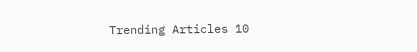Trending Articles 10